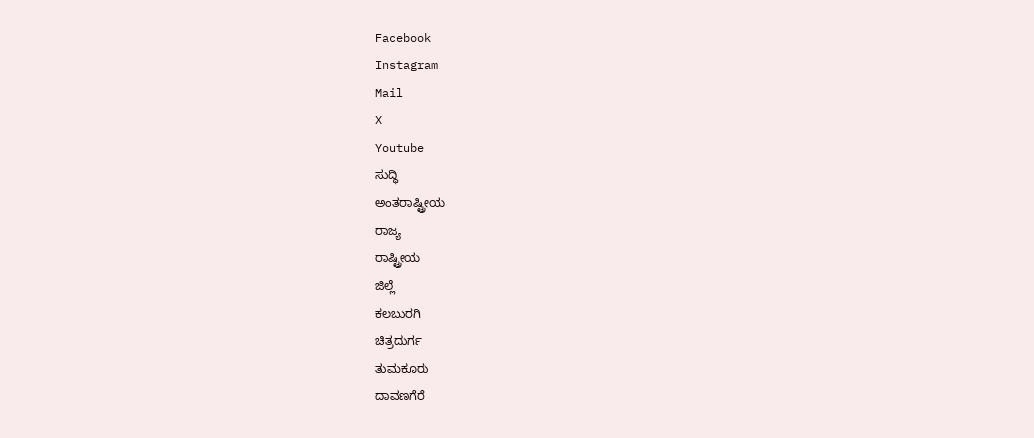Facebook
Instagram
Mail
X
Youtube
ಸುದ್ಧಿ
ಅಂತರಾಷ್ಟ್ರೀಯ
ರಾಜ್ಯ
ರಾಷ್ಟ್ರೀಯ
ಜಿಲ್ಲೆ
ಕಲಬುರಗಿ
ಚಿತ್ರದುರ್ಗ
ತುಮಕೂರು
ದಾವಣಗೆರೆ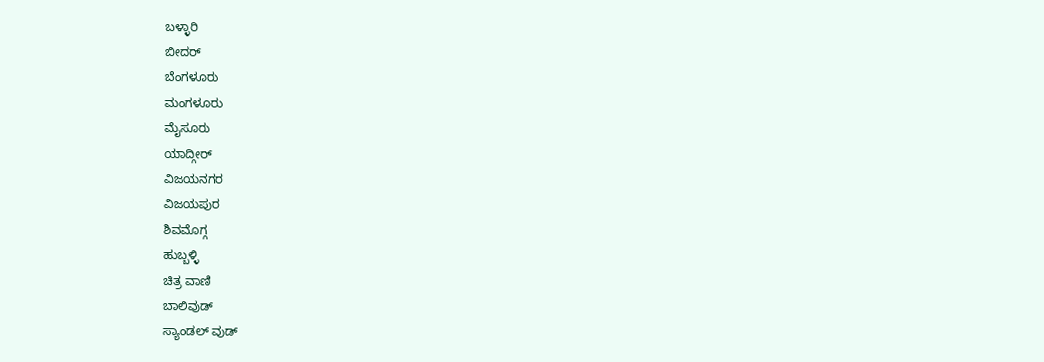ಬಳ್ಳಾರಿ
ಬೀದರ್
ಬೆಂಗಳೂರು
ಮಂಗಳೂರು
ಮೈಸೂರು
ಯಾದ್ಗೀರ್
ವಿಜಯನಗರ
ವಿಜಯಪುರ
ಶಿವಮೊಗ್ಗ
ಹುಬ್ಬಳ್ಳಿ
ಚಿತ್ರ ವಾಣಿ
ಬಾಲಿವುಡ್
ಸ್ಯಾಂಡಲ್ ವುಡ್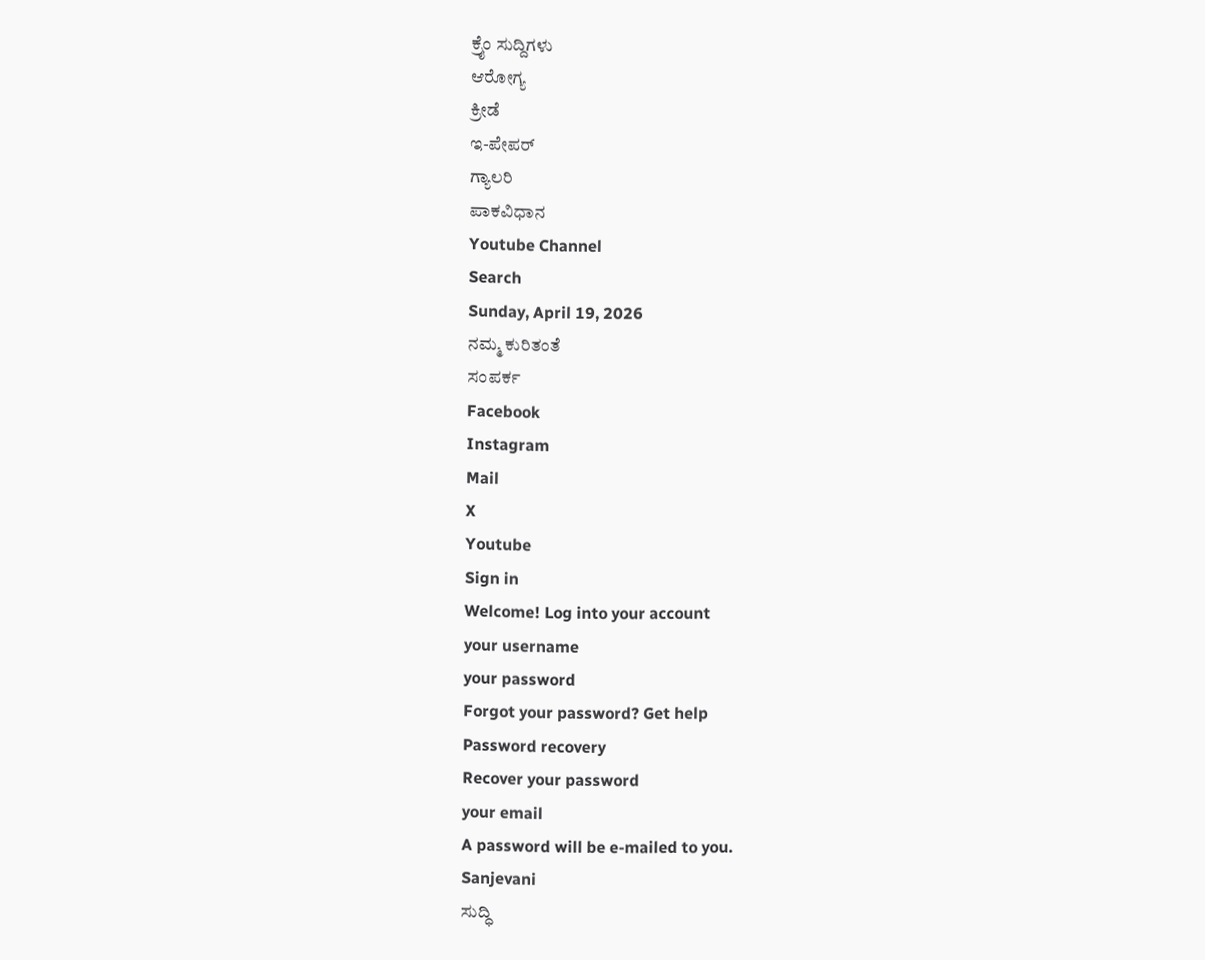ಕ್ರೈಂ ಸುದ್ದಿಗಳು
ಆರೋಗ್ಯ
ಕ್ರೀಡೆ
ಇ-ಪೇಪರ್
ಗ್ಯಾಲರಿ
ಪಾಕವಿಧಾನ
Youtube Channel
Search
Sunday, April 19, 2026
ನಮ್ಮ ಕುರಿತಂತೆ
ಸಂಪರ್ಕ
Facebook
Instagram
Mail
X
Youtube
Sign in
Welcome! Log into your account
your username
your password
Forgot your password? Get help
Password recovery
Recover your password
your email
A password will be e-mailed to you.
Sanjevani
ಸುದ್ಧಿ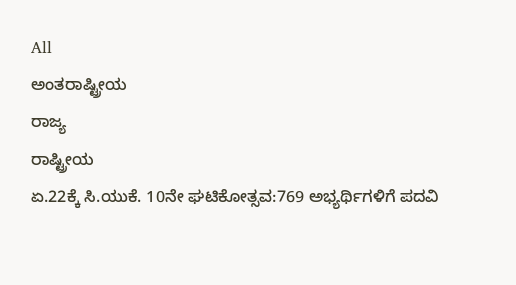All
ಅಂತರಾಷ್ಟ್ರೀಯ
ರಾಜ್ಯ
ರಾಷ್ಟ್ರೀಯ
ಏ.22ಕ್ಕೆ ಸಿ.ಯುಕೆ. 10ನೇ ಘಟಿಕೋತ್ಸವ:769 ಅಭ್ಯರ್ಥಿಗಳಿಗೆ ಪದವಿ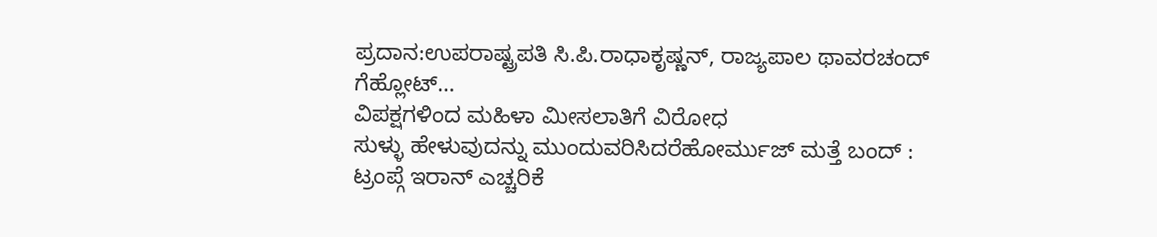ಪ್ರದಾನ:ಉಪರಾಷ್ಟ್ರಪತಿ ಸಿ.ಪಿ.ರಾಧಾಕೃಷ್ಣನ್, ರಾಜ್ಯಪಾಲ ಥಾವರಚಂದ್ ಗೆಹ್ಲೋಟ್…
ವಿಪಕ್ಷಗಳಿಂದ ಮಹಿಳಾ ಮೀಸಲಾತಿಗೆ ವಿರೋಧ
ಸುಳ್ಳು ಹೇಳುವುದನ್ನು ಮುಂದುವರಿಸಿದರೆಹೋರ್ಮುಜ್ ಮತ್ತೆ ಬಂದ್ : ಟ್ರಂಪ್ಗೆ ಇರಾನ್ ಎಚ್ಚರಿಕೆ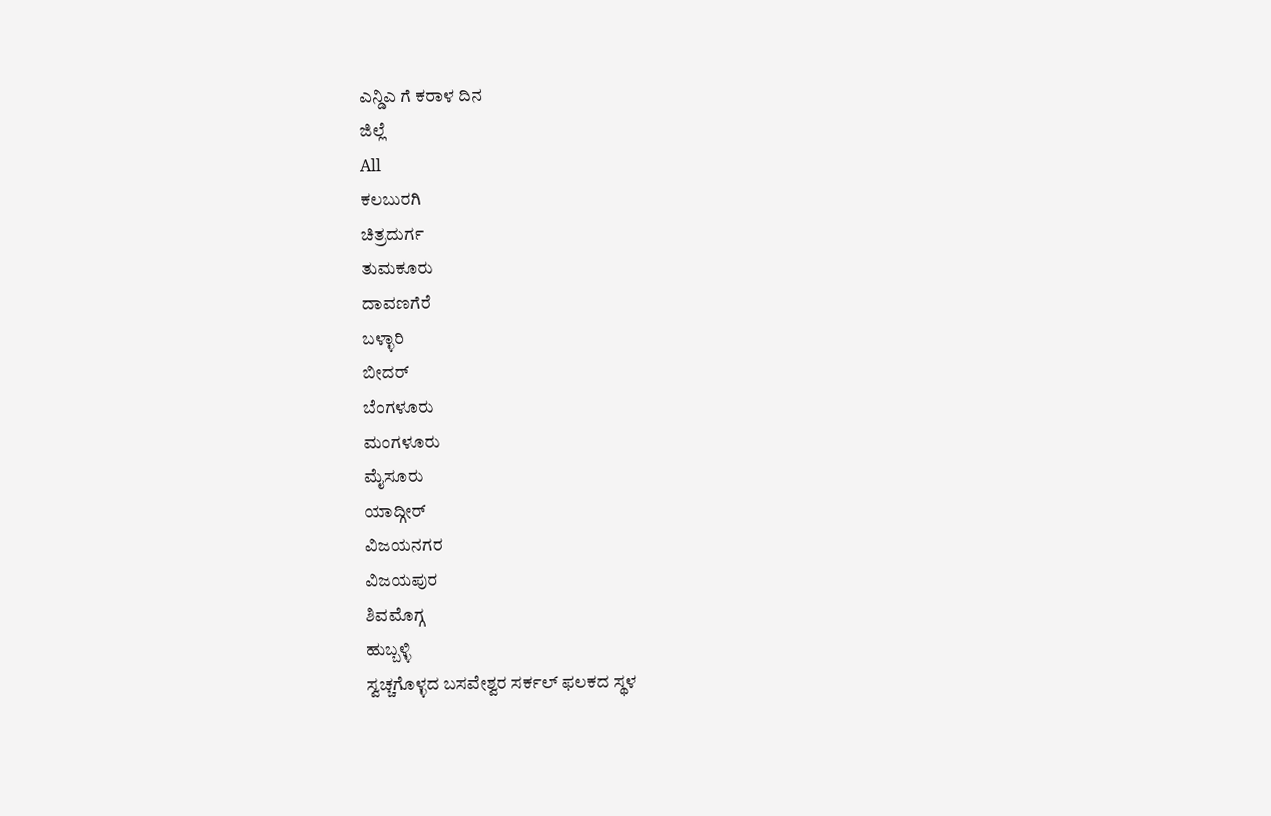ಎನ್ಡಿಎ ಗೆ ಕರಾಳ ದಿನ
ಜಿಲ್ಲೆ
All
ಕಲಬುರಗಿ
ಚಿತ್ರದುರ್ಗ
ತುಮಕೂರು
ದಾವಣಗೆರೆ
ಬಳ್ಳಾರಿ
ಬೀದರ್
ಬೆಂಗಳೂರು
ಮಂಗಳೂರು
ಮೈಸೂರು
ಯಾದ್ಗೀರ್
ವಿಜಯನಗರ
ವಿಜಯಪುರ
ಶಿವಮೊಗ್ಗ
ಹುಬ್ಬಳ್ಳಿ
ಸ್ವಚ್ಚಗೊಳ್ಳದ ಬಸವೇಶ್ವರ ಸರ್ಕಲ್ ಫಲಕದ ಸ್ಥಳ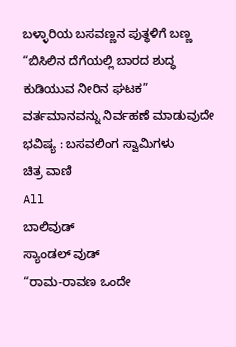ಬಳ್ಳಾರಿಯ ಬಸವಣ್ಣನ ಪುತ್ಥಳಿಗೆ ಬಣ್ಣ
“ಬಿಸಿಲಿನ ದೆಗೆಯಲ್ಲಿ ಬಾರದ ಶುದ್ಧ ಕುಡಿಯುವ ನೀರಿನ ಘಟಕ”
ವರ್ತಮಾನವನ್ನು ನಿರ್ವಹಣೆ ಮಾಡುವುದೇ ಭವಿಷ್ಯ : ಬಸವಲಿಂಗ ಸ್ವಾಮಿಗಳು
ಚಿತ್ರ ವಾಣಿ
All
ಬಾಲಿವುಡ್
ಸ್ಯಾಂಡಲ್ ವುಡ್
“ರಾಮ-ರಾವಣ ಒಂದೇ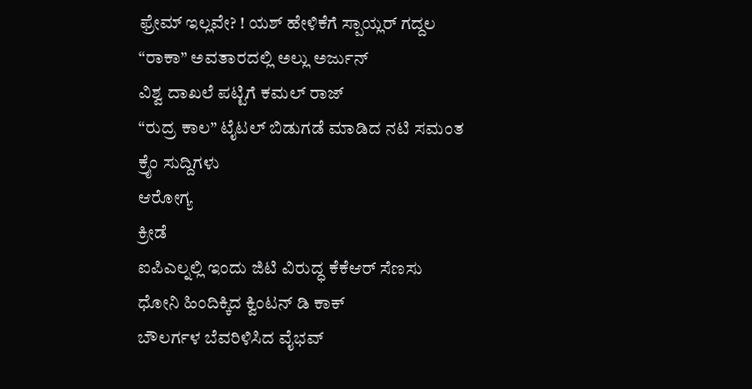ಫ್ರೇಮ್ ಇಲ್ಲವೇ? ! ಯಶ್ ಹೇಳಿಕೆಗೆ ಸ್ಪಾಯ್ಲರ್ ಗದ್ದಲ
“ರಾಕಾ” ಅವತಾರದಲ್ಲಿ ಅಲ್ಲು ಅರ್ಜುನ್
ವಿಶ್ವ ದಾಖಲೆ ಪಟ್ಟಿಗೆ ಕಮಲ್ ರಾಜ್
“ರುದ್ರ ಕಾಲ” ಟೈಟಲ್ ಬಿಡುಗಡೆ ಮಾಡಿದ ನಟಿ ಸಮಂತ
ಕ್ರೈಂ ಸುದ್ದಿಗಳು
ಆರೋಗ್ಯ
ಕ್ರೀಡೆ
ಐಪಿಎಲ್ನಲ್ಲಿ ಇಂದು ಜಿಟಿ ವಿರುದ್ಧ ಕೆಕೆಆರ್ ಸೆಣಸು
ಧೋನಿ ಹಿಂದಿಕ್ಕಿದ ಕ್ವಿಂಟನ್ ಡಿ ಕಾಕ್
ಬೌಲರ್ಗಳ ಬೆವರಿಳಿಸಿದ ವೈಭವ್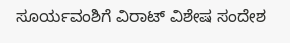ಸೂರ್ಯವಂಶಿಗೆ ವಿರಾಟ್ ವಿಶೇಷ ಸಂದೇಶ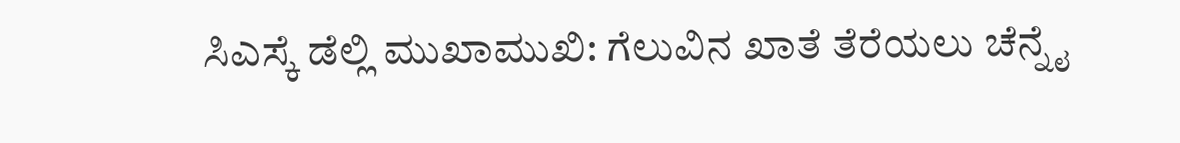ಸಿಎಸ್ಕೆ ಡೆಲ್ಲಿ ಮುಖಾಮುಖಿ: ಗೆಲುವಿನ ಖಾತೆ ತೆರೆಯಲು ಚೆನ್ನೈ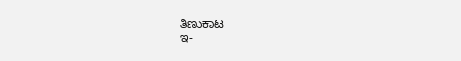ತಿಣುಕಾಟ
ಇ-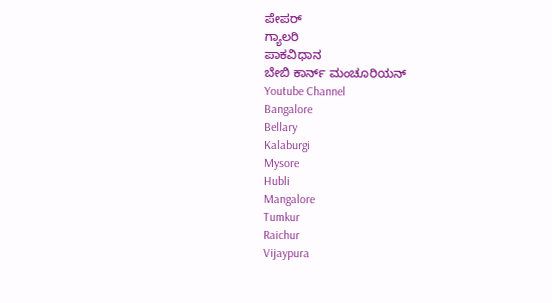ಪೇಪರ್
ಗ್ಯಾಲರಿ
ಪಾಕವಿಧಾನ
ಬೇಬಿ ಕಾರ್ನ್ ಮಂಚೂರಿಯನ್
Youtube Channel
Bangalore
Bellary
Kalaburgi
Mysore
Hubli
Mangalore
Tumkur
Raichur
Vijaypura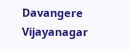Davangere
Vijayanagar